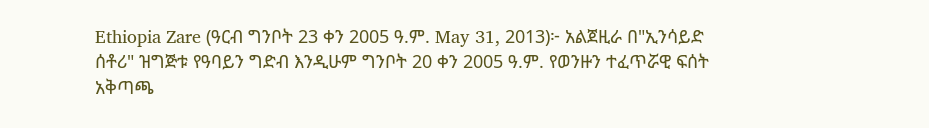Ethiopia Zare (ዓርብ ግንቦት 23 ቀን 2005 ዓ.ም. May 31, 2013)፦ አልጀዚራ በ"ኢንሳይድ ሰቶሪ" ዝግጅቱ የዓባይን ግድብ እንዲሁም ግንቦት 20 ቀን 2005 ዓ.ም. የወንዙን ተፈጥሯዊ ፍሰት አቅጣጫ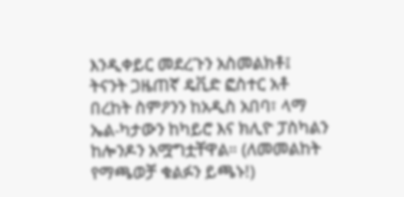እንዲቀይር መደረጉን አስመልክቶ፤ ትናንት ጋዜጠኛ ዴቪድ ፎስተር አቶ በረከት ስምዖንን ከአዲስ አበባ፣ ላማ ኤል-ካታውን ከካይሮ እና ክሊዮ ፓስካልን ከሎንዶን አሟግቷቸዋል። (ለመመልከት የማጫወቻ ቁልፉን ይጫኑ!)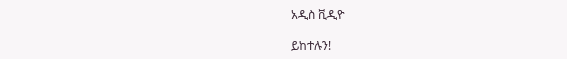አዲስ ቪዲዮ

ይከተሉን!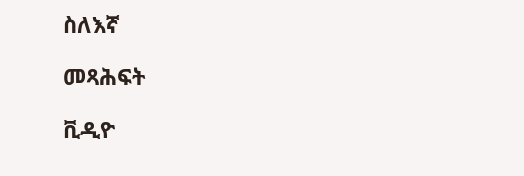ስለእኛ

መጻሕፍት

ቪዲዮ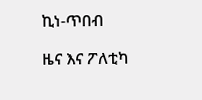ኪነ-ጥበብ

ዜና እና ፖለቲካ